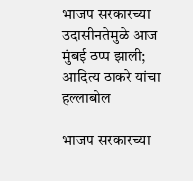भाजप सरकारच्या उदासीनतेमुळे आज मुंबई ठप्प झाली; आदित्य ठाकरे यांचा हल्लाबोल

भाजप सरकारच्या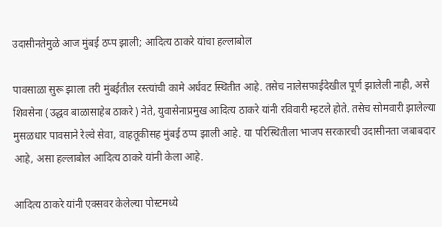उदासीनतेमुळे आज मुंबई ठप्प झाली; आदित्य ठाकरे यांचा हल्लाबोल

पावसाळा सुरू झाला तरी मुंबईतील रस्त्यांची कामे अर्धवट स्थितीत आहे. तसेच नालेसफाईदेखील पूर्ण झालेली नाही, असे शिवसेना (उद्धव बाळासाहेब ठाकरे) नेते, युवासेनाप्रमुख आदित्य ठाकरे यांनी रविवारी म्हटले होते. तसेच सोमवारी झालेल्या मुसळधार पावसाने रेल्वे सेवा, वाहतूकीसह मुंबई ठप्प झाली आहे. या परिस्थितीला भाजप सरकारची उदासीनता जबाबदार आहे, असा हल्लाबोल आदित्य ठाकरे यांनी केला आहे.

आदित्य ठाकरे यांनी एक्सवर केलेल्या पोस्टमध्ये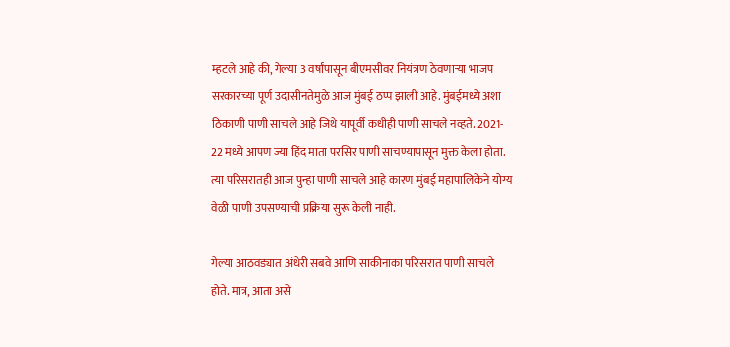म्हटले आहे की, गेल्या 3 वर्षांपासून बीएमसीवर नियंत्रण ठेवणाऱ्या भाजप सरकारच्या पूर्ण उदासीनतेमुळे आज मुंबई ठप्प झाली आहे. मुंबईमध्ये अशा ठिकाणी पाणी साचले आहे जिथे यापूर्वी कधीही पाणी साचले नव्हते. 2021- 22 मध्ये आपण ज्या हिंद माता परसिर पाणी साचण्यापासून मुक्त केला होता. त्या परिसरातही आज पुन्हा पाणी साचले आहे कारण मुंबई महापालिकेने योग्य वेळी पाणी उपसण्याची प्रक्रिया सुरू केली नाही.

गेल्या आठवड्यात अंधेरी सबवे आणि साकीनाका परिसरात पाणी साचले होते. मात्र, आता असे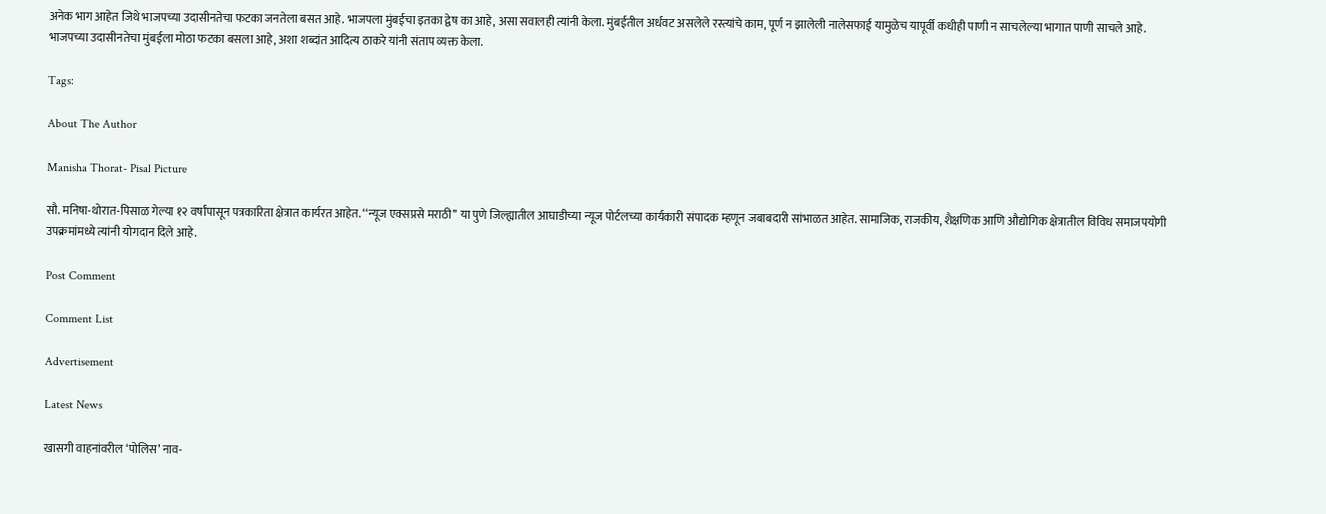अनेक भाग आहेत जिथे भाजपच्या उदासीनतेचा फटका जनतेला बसत आहे. भाजपला मुंबईचा इतका द्वेष का आहे, असा सवालही त्यांनी केला. मुंबईतील अर्धवट असलेले रस्त्यांचे काम, पूर्ण न झालेली नालेसफाई यामुळेच यापूर्वी कधीही पाणी न साचलेल्या भागात पाणी साचले आहे. भाजपच्या उदासीनतेचा मुंबईला मोठा फटका बसला आहे, अशा शब्दांत आदित्य ठाकरे यांनी संताप व्यक्त केला.

Tags:

About The Author

Manisha Thorat- Pisal Picture

सौ. मनिषा-थोरात-पिसाळ गेल्या १२ वर्षांपासून पत्रकारिता क्षेत्रात कार्यरत आहेत. ‘‘न्यूज एक्सप्रसे मराठी’’ या पुणे जिल्ह्यातील आघाडीच्या न्यूज पोर्टलच्या कार्यकारी संपादक म्हणून जबाबदारी सांभाळत आहेत. सामाजिक, राजकीय, शैक्षणिक आणि औद्योगिक क्षेत्रातील विविध समाजपयोगी उपक्रमांमध्ये त्यांनी योगदान दिले आहे.

Post Comment

Comment List

Advertisement

Latest News

खासगी वाहनांवरील ‘पोलिस’ नाव-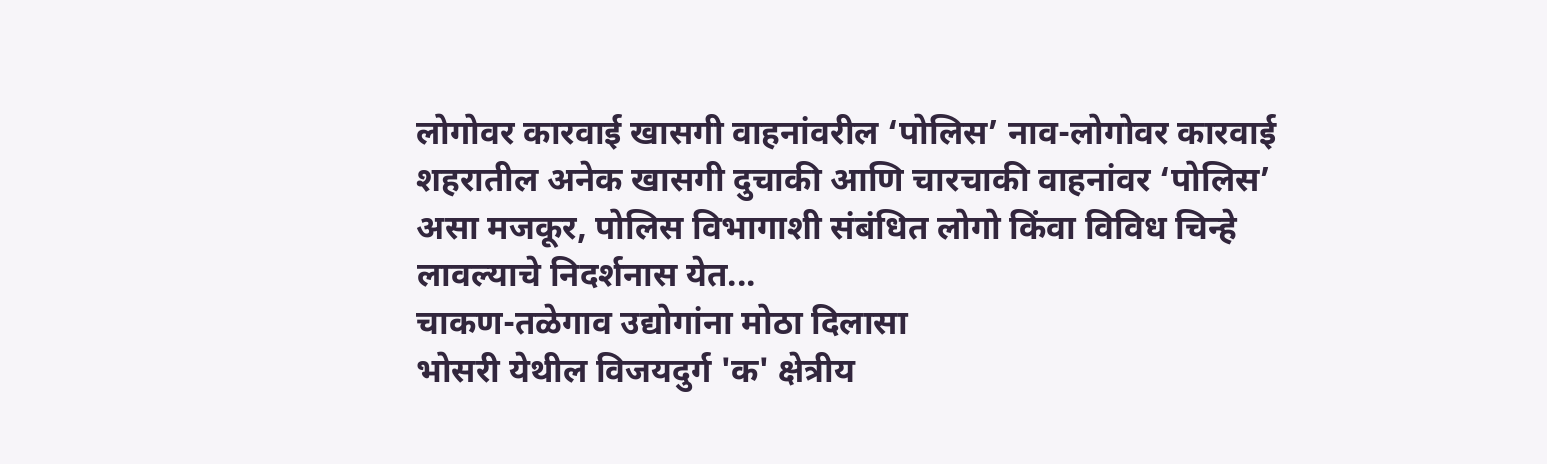लोगोवर कारवाई खासगी वाहनांवरील ‘पोलिस’ नाव-लोगोवर कारवाई
शहरातील अनेक खासगी दुचाकी आणि चारचाकी वाहनांवर ‘पोलिस’ असा मजकूर, पोलिस विभागाशी संबंधित लोगो किंवा विविध चिन्हे लावल्याचे निदर्शनास येत...
चाकण-तळेगाव उद्योगांना मोठा दिलासा
भोसरी येथील विजयदुर्ग 'क' क्षेत्रीय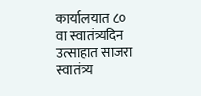कार्यालयात ८० वा स्वातंत्र्यदिन उत्साहात साजरा
स्वातंत्र्य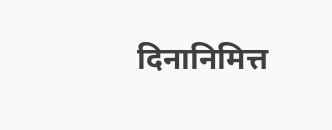दिनानिमित्त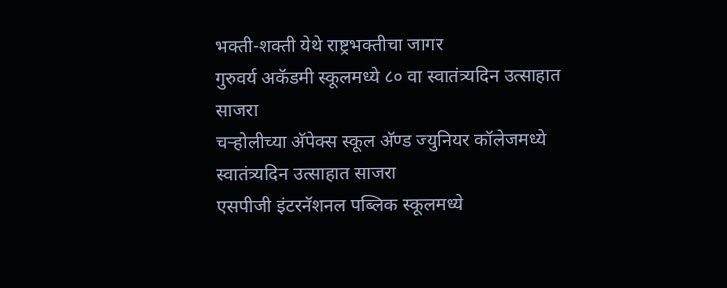भक्ती-शक्ती येथे राष्ट्रभक्तीचा जागर
गुरुवर्य अकॅडमी स्कूलमध्ये ८० वा स्वातंत्र्यदिन उत्साहात साजरा
चऱ्होलीच्या अ‍ॅपेक्स स्कूल अ‍ॅण्ड ज्युनियर कॉलेजमध्ये स्वातंत्र्यदिन उत्साहात साजरा
एसपीजी इंटरनॅशनल पब्लिक स्कूलमध्ये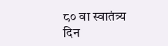८० वा स्वातंत्र्य दिन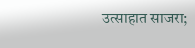उत्साहात साजरा;